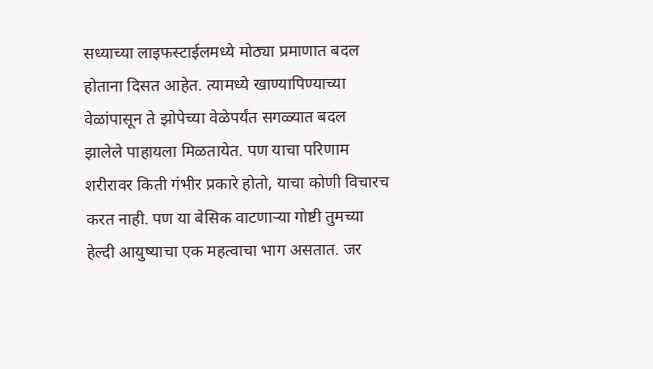सध्याच्या लाइफस्टाईलमध्ये मोठ्या प्रमाणात बदल होताना दिसत आहेत. त्यामध्ये खाण्यापिण्याच्या वेळांपासून ते झोपेच्या वेळेपर्यंत सगळ्यात बदल झालेले पाहायला मिळतायेत. पण याचा परिणाम शरीरावर किती गंभीर प्रकारे होतो, याचा कोणी विचारच करत नाही. पण या बेसिक वाटणाऱ्या गोष्टी तुमच्या हेल्दी आयुष्याचा एक महत्वाचा भाग असतात. जर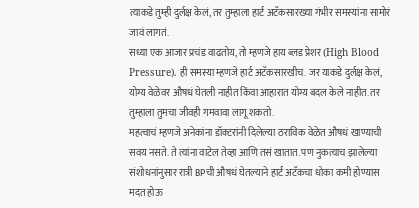त्याकडे तुम्ही दुर्लक्ष केलं, तर तुम्हाला हार्ट अटॅकसारख्या गंभीर समस्यांना सामोरं जावं लागतं.
सध्या एक आजार प्रचंड वाढतोय, तो म्हणजे हाय ब्लड प्रेशर (High Blood Pressure). ही समस्या म्हणजे हार्ट अटॅकसारखीच. जर याकडे दुर्लक्ष केलं, योग्य वेळेवर औषधं घेतली नाहीत किंवा आहारात योग्य बदल केले नाहीत. तर तुम्हाला तुमचा जीवही गमवावा लागू शकतो.
महत्वाचं म्हणजे अनेकांना डॉक्टरांनी दिलेल्या ठराविक वेळेत औषधं खाण्याची सवय नसते. ते त्यांना वाटेल तेव्हा आणि तसं खातात. पण नुकत्याच झालेल्या संशोधनांनुसार रात्री BPची औषधं घेतल्याने हार्ट अटॅकचा धोका कमी होण्यास मदत होऊ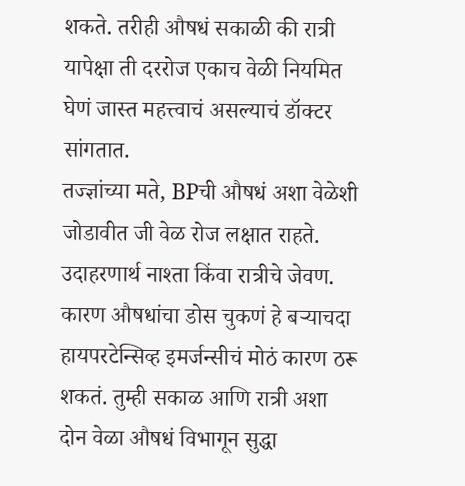शकते. तरीही औषधं सकाळी की रात्री यापेक्षा ती दररोज एकाच वेळी नियमित घेणं जास्त महत्त्वाचं असल्याचं डॉक्टर सांगतात.
तज्ज्ञांच्या मते, BPची औषधं अशा वेळेशी जोडावीत जी वेळ रोज लक्षात राहते. उदाहरणार्थ नाश्ता किंवा रात्रीचे जेवण. कारण औषधांचा डोस चुकणं हे बऱ्याचदा हायपरटेन्सिव्ह इमर्जन्सीचं मोठं कारण ठरू शकतं. तुम्ही सकाळ आणि रात्री अशा दोन वेळा औषधं विभागून सुद्धा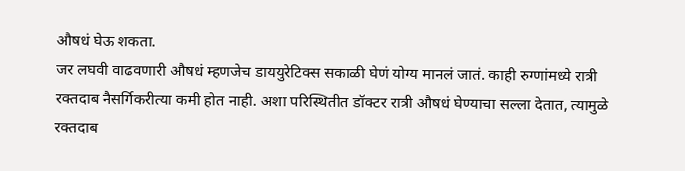औषधं घेऊ शकता.
जर लघवी वाढवणारी औषधं म्हणजेच डाययुरेटिक्स सकाळी घेणं योग्य मानलं जातं. काही रुग्णांमध्ये रात्री रक्तदाब नैसर्गिकरीत्या कमी होत नाही. अशा परिस्थितीत डॉक्टर रात्री औषधं घेण्याचा सल्ला देतात, त्यामुळे रक्तदाब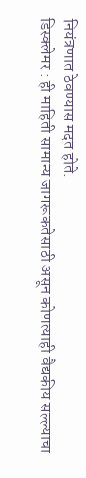नियंत्रणात ठेवण्यास मदत होते.
डिस्क्लेमर : ही माहिती सामान्य जागरूकतेसाठी असून कोणत्याही वैद्यकीय सल्ल्याचा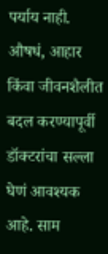पर्याय नाही. औषधं, आहार किंवा जीवनशैलीत बदल करण्यापूर्वी डॉक्टरांचा सल्ला घेणं आवश्यक आहे. साम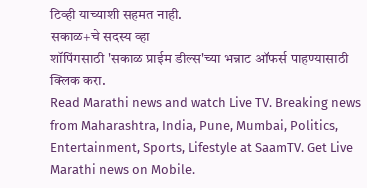टिव्ही याच्याशी सहमत नाही.
सकाळ+चे सदस्य व्हा
शॉपिंगसाठी 'सकाळ प्राईम डील्स'च्या भन्नाट ऑफर्स पाहण्यासाठी क्लिक करा.
Read Marathi news and watch Live TV. Breaking news from Maharashtra, India, Pune, Mumbai, Politics, Entertainment, Sports, Lifestyle at SaamTV. Get Live Marathi news on Mobile.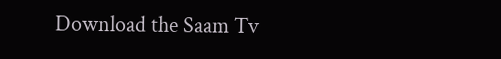Download the Saam Tv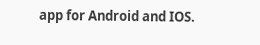app for Android and IOS.